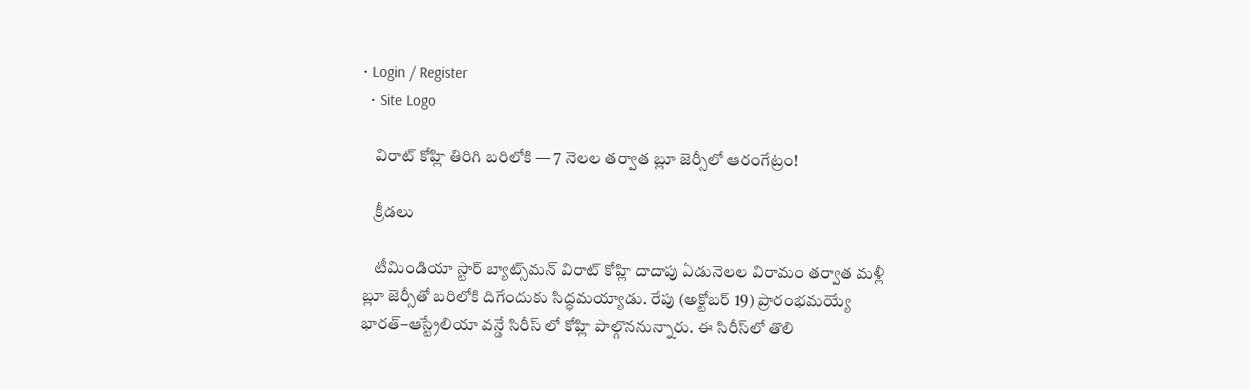• Login / Register
  • Site Logo

    విరాట్ కోహ్లి తిరిగి బరిలోకి — 7 నెలల తర్వాత బ్లూ జెర్సీలో ఆరంగేట్రం!

    క్రీడలు

    టీమిండియా స్టార్ బ్యాట్స్‌మన్ విరాట్ కోహ్లి దాదాపు ఏడునెలల విరామం తర్వాత మళ్లీ బ్లూ జెర్సీతో బరిలోకి దిగేందుకు సిద్ధమయ్యాడు. రేపు (అక్టోబర్ 19) ప్రారంభమయ్యే భారత్–ఆస్ట్రేలియా వన్డే సిరీస్ లో కోహ్లి పాల్గొననున్నారు. ఈ సిరీస్‌లో తొలి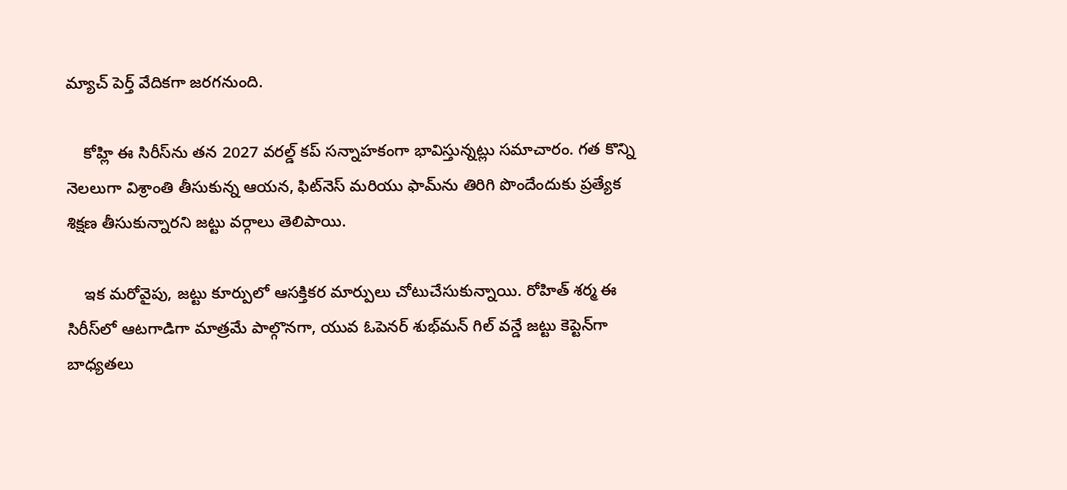మ్యాచ్ పెర్త్ వేదికగా జరగనుంది.

    కోహ్లి ఈ సిరీస్‌ను తన 2027 వరల్డ్ కప్ సన్నాహకంగా భావిస్తున్నట్లు సమాచారం. గత కొన్ని నెలలుగా విశ్రాంతి తీసుకున్న ఆయన, ఫిట్‌నెస్ మరియు ఫామ్‌ను తిరిగి పొందేందుకు ప్రత్యేక శిక్షణ తీసుకున్నారని జట్టు వర్గాలు తెలిపాయి.

    ఇక మరోవైపు, జట్టు కూర్పులో ఆసక్తికర మార్పులు చోటుచేసుకున్నాయి. రోహిత్ శర్మ ఈ సిరీస్‌లో ఆటగాడిగా మాత్రమే పాల్గొనగా, యువ ఓపెనర్ శుభ్‌మన్ గిల్ వన్డే జట్టు కెప్టెన్‌గా బాధ్యతలు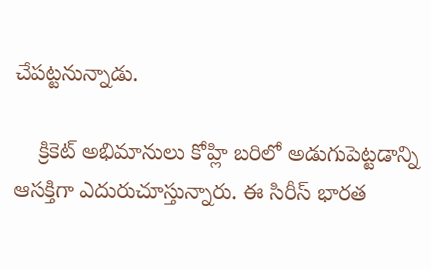చేపట్టనున్నాడు.

    క్రికెట్ అభిమానులు కోహ్లి బరిలో అడుగుపెట్టడాన్ని ఆసక్తిగా ఎదురుచూస్తున్నారు. ఈ సిరీస్ భారత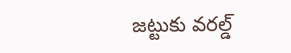జట్టుకు వరల్డ్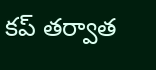కప్ తర్వాత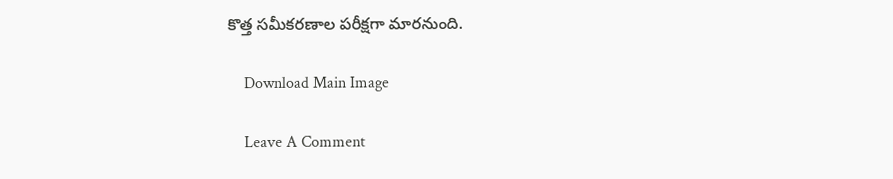కొత్త సమీకరణాల పరీక్షగా మారనుంది.

    Download Main Image

    Leave A Comment